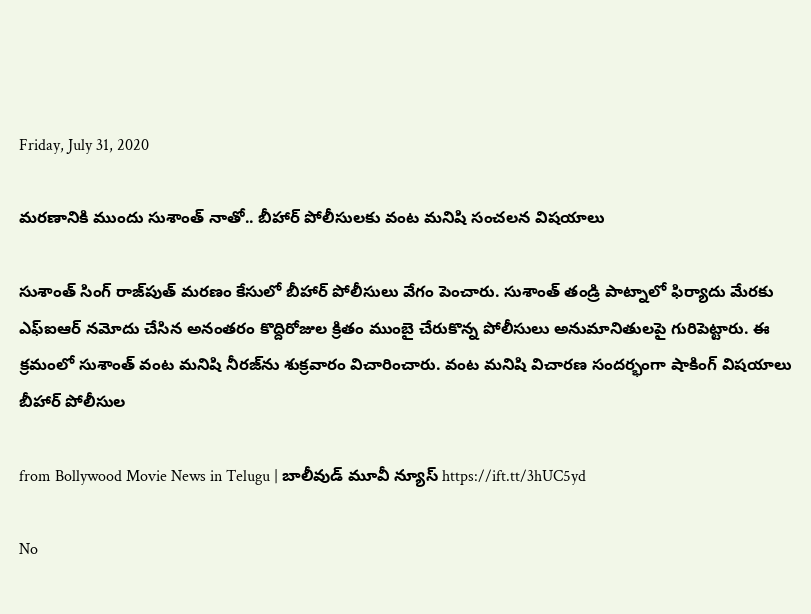Friday, July 31, 2020

మరణానికి ముందు సుశాంత్ నాతో.. బీహార్ పోలీసులకు వంట మనిషి సంచలన విషయాలు

సుశాంత్ సింగ్ రాజ్‌పుత్ మరణం కేసులో బీహార్ పోలీసులు వేగం పెంచారు. సుశాంత్ తండ్రి పాట్నాలో ఫిర్యాదు మేరకు ఎఫ్ఐఆర్ నమోదు చేసిన అనంతరం కొద్దిరోజుల క్రితం ముంబై చేరుకొన్న పోలీసులు అనుమానితులపై గురిపెట్టారు. ఈ క్రమంలో సుశాంత్ వంట మనిషి నీరజ్‌ను శుక్రవారం విచారించారు. వంట మనిషి విచారణ సందర్భంగా షాకింగ్ విషయాలు బీహార్ పోలీసుల

from Bollywood Movie News in Telugu | బాలీవుడ్ మూవీ న్యూస్ https://ift.tt/3hUC5yd

No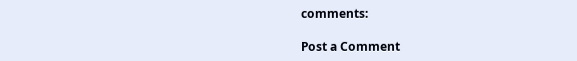comments:

Post a Comment